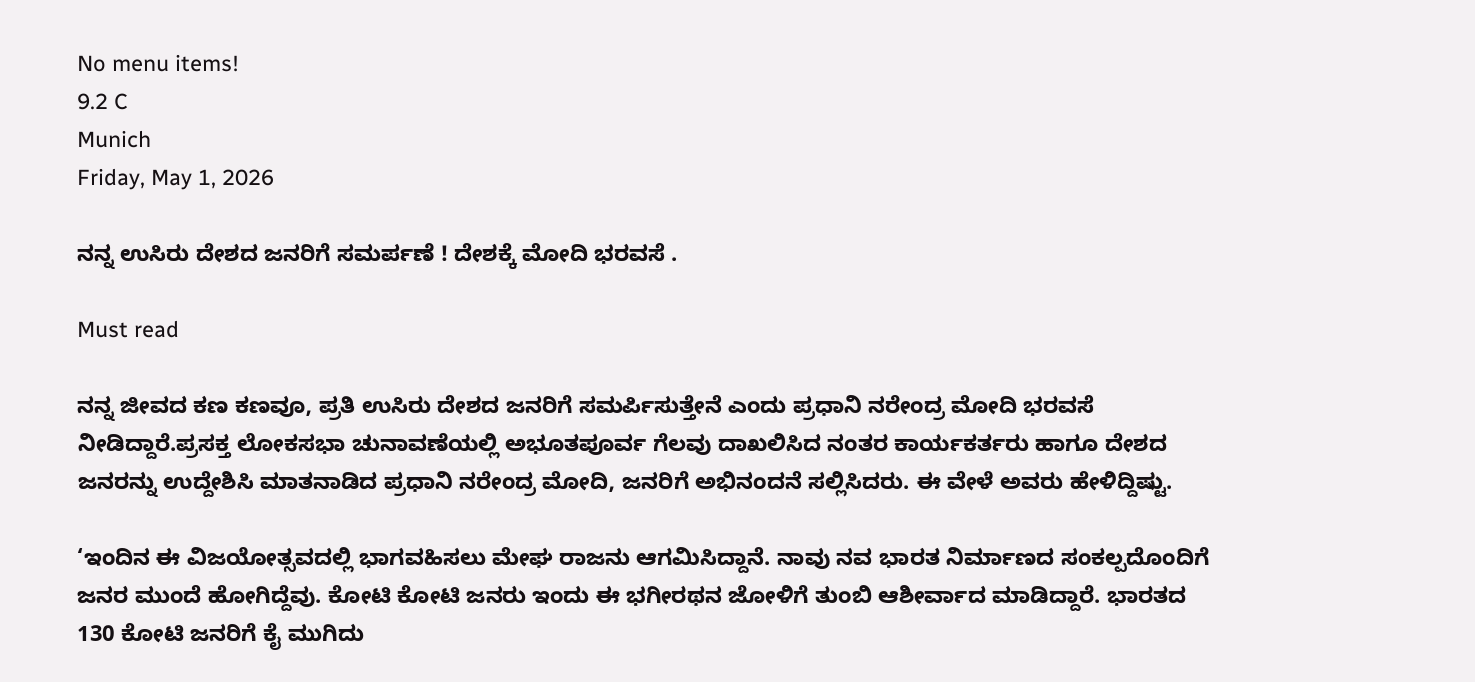No menu items!
9.2 C
Munich
Friday, May 1, 2026

ನನ್ನ ಉಸಿರು ದೇಶದ ಜನರಿಗೆ ಸಮರ್ಪಣೆ ! ದೇಶಕ್ಕೆ ಮೋದಿ ಭರವಸೆ .

Must read

ನನ್ನ ಜೀವದ ಕಣ ಕಣವೂ, ಪ್ರತಿ ಉಸಿರು ದೇಶದ ಜನರಿಗೆ ಸಮರ್ಪಿಸುತ್ತೇನೆ ಎಂದು ಪ್ರಧಾನಿ ನರೇಂದ್ರ ಮೋದಿ ಭರವಸೆ ನೀಡಿದ್ದಾರೆ.ಪ್ರಸಕ್ತ ಲೋಕಸಭಾ ಚುನಾವಣೆಯಲ್ಲಿ ಅಭೂತಪೂರ್ವ ಗೆಲವು ದಾಖಲಿಸಿದ ನಂತರ ಕಾರ್ಯಕರ್ತರು ಹಾಗೂ ದೇಶದ ಜನರನ್ನು ಉದ್ದೇಶಿಸಿ ಮಾತನಾಡಿದ ಪ್ರಧಾನಿ ನರೇಂದ್ರ ಮೋದಿ, ಜನರಿಗೆ ಅಭಿನಂದನೆ ಸಲ್ಲಿಸಿದರು. ಈ ವೇಳೆ ಅವರು ಹೇಳಿದ್ದಿಷ್ಟು.

‘ಇಂದಿನ ಈ ವಿಜಯೋತ್ಸವದಲ್ಲಿ ಭಾಗವಹಿಸಲು ಮೇಘ ರಾಜನು ಆಗಮಿಸಿದ್ದಾನೆ. ನಾವು ನವ ಭಾರತ ನಿರ್ಮಾಣದ ಸಂಕಲ್ಪದೊಂದಿಗೆ ಜನರ ಮುಂದೆ ಹೋಗಿದ್ದೆವು. ಕೋಟಿ ಕೋಟಿ ಜನರು ಇಂದು ಈ ಭಗೀರಥನ ಜೋಳಿಗೆ ತುಂಬಿ ಆಶೀರ್ವಾದ ಮಾಡಿದ್ದಾರೆ. ಭಾರತದ 130 ಕೋಟಿ ಜನರಿಗೆ ಕೈ ಮುಗಿದು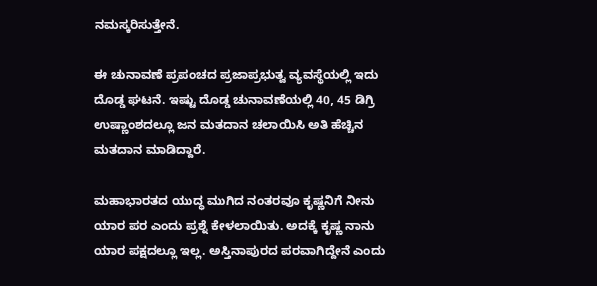ನಮಸ್ಕರಿಸುತ್ತೇನೆ.

ಈ ಚುನಾವಣೆ ಪ್ರಪಂಚದ ಪ್ರಜಾಪ್ರಭುತ್ವ ವ್ಯವಸ್ಥೆಯಲ್ಲಿ ಇದು ದೊಡ್ಡ ಘಟನೆ. ಇಷ್ಟು ದೊಡ್ಡ ಚುನಾವಣೆಯಲ್ಲಿ 40, 45 ಡಿಗ್ರಿ ಉಷ್ಣಾಂಶದಲ್ಲೂ ಜನ ಮತದಾನ ಚಲಾಯಿಸಿ ಅತಿ ಹೆಚ್ಚಿನ ಮತದಾನ ಮಾಡಿದ್ದಾರೆ.

ಮಹಾಭಾರತದ ಯುದ್ಧ ಮುಗಿದ ನಂತರವೂ ಕೃಷ್ಣನಿಗೆ ನೀನು ಯಾರ ಪರ ಎಂದು ಪ್ರಶ್ನೆ ಕೇಳಲಾಯಿತು. ಅದಕ್ಕೆ ಕೃಷ್ಣ ನಾನು ಯಾರ ಪಕ್ಷದಲ್ಲೂ ಇಲ್ಲ. ಅಸ್ತಿನಾಪುರದ ಪರವಾಗಿದ್ದೇನೆ ಎಂದು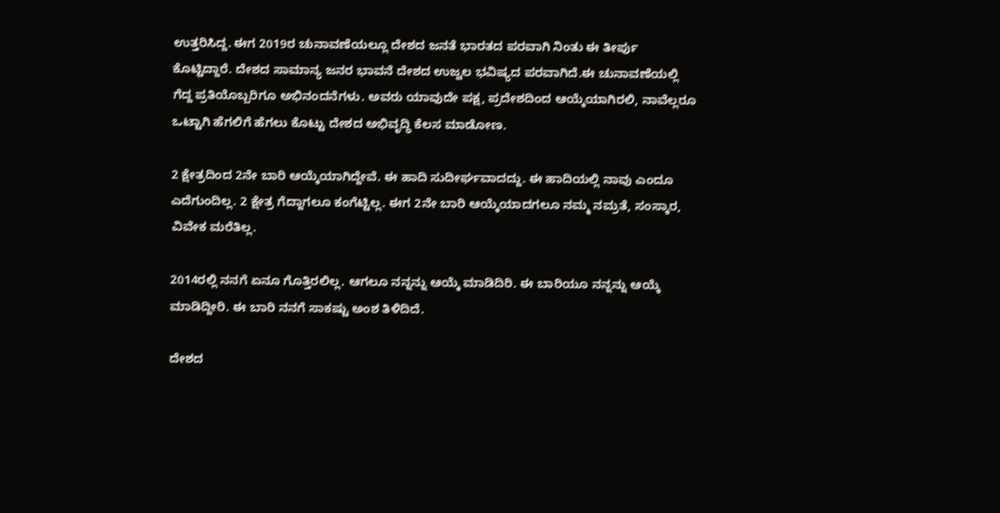ಉತ್ತರಿಸಿದ್ದ. ಈಗ 2019ರ ಚುನಾವಣೆಯಲ್ಲೂ ದೇಶದ ಜನತೆ ಭಾರತದ ಪರವಾಗಿ ನಿಂತು ಈ ತೀರ್ಪು ಕೊಟ್ಟಿದ್ದಾರೆ. ದೇಶದ ಸಾಮಾನ್ಯ ಜನರ ಭಾವನೆ ದೇಶದ ಉಜ್ವಲ ಭವಿಷ್ಯದ ಪರವಾಗಿದೆ.ಈ ಚುನಾವಣೆಯಲ್ಲಿ ಗೆದ್ದ ಪ್ರತಿಯೊಬ್ಬರಿಗೂ ಅಭಿನಂದನೆಗಳು. ಅವರು ಯಾವುದೇ ಪಕ್ಷ, ಪ್ರದೇಶದಿಂದ ಆಯ್ಕೆಯಾಗಿರಲಿ, ನಾವೆಲ್ಲರೂ ಒಟ್ಟಾಗಿ ಹೆಗಲಿಗೆ ಹೆಗಲು ಕೊಟ್ಟು ದೇಶದ ಅಭಿವೃದ್ಧಿ ಕೆಲಸ ಮಾಡೋಣ.

2 ಕ್ಷೇತ್ರದಿಂದ 2ನೇ ಬಾರಿ ಆಯ್ಕೆಯಾಗಿದ್ದೇವೆ. ಈ ಹಾದಿ ಸುದೀರ್ಘವಾದದ್ದು. ಈ ಹಾದಿಯಲ್ಲಿ ನಾವು ಎಂದೂ ಎದೆಗುಂದಿಲ್ಲ. 2 ಕ್ಷೇತ್ರ ಗೆದ್ದಾಗಲೂ ಕಂಗೆಟ್ಟಿಲ್ಲ. ಈಗ 2ನೇ ಬಾರಿ ಆಯ್ಕೆಯಾದಗಲೂ ನಮ್ಮ ನಮ್ರತೆ, ಸಂಸ್ಕಾರ, ವಿವೇಕ ಮರೆತಿಲ್ಲ.

2014ರಲ್ಲಿ ನನಗೆ ಏನೂ ಗೊತ್ತಿರಲಿಲ್ಲ. ಆಗಲೂ ನನ್ನನ್ನು ಆಯ್ಕೆ ಮಾಡಿದಿರಿ. ಈ ಬಾರಿಯೂ ನನ್ನನ್ನು ಆಯ್ಕೆ ಮಾಡಿದ್ದೀರಿ. ಈ ಬಾರಿ ನನಗೆ ಸಾಕಷ್ಟು ಅಂಶ ತಿಳಿದಿದೆ.

ದೇಶದ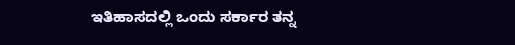ಇತಿಹಾಸದಲ್ಲಿ ಒಂದು ಸರ್ಕಾರ ತನ್ನ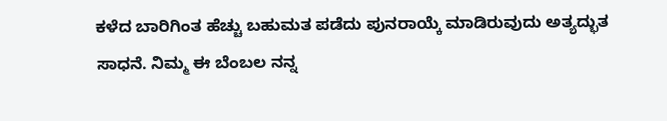ಕಳೆದ ಬಾರಿಗಿಂತ ಹೆಚ್ಚು ಬಹುಮತ ಪಡೆದು ಪುನರಾಯ್ಕೆ ಮಾಡಿರುವುದು ಅತ್ಯದ್ಭುತ ಸಾಧನೆ. ನಿಮ್ಮ ಈ ಬೆಂಬಲ ನನ್ನ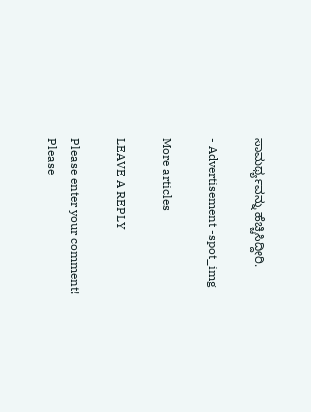ಸಾಮರ್ಥ್ಯವನ್ನು ಹೆಚ್ಚಿಸಿದ್ದೀರಿ.

- Advertisement -spot_img

More articles

LEAVE A REPLY

Please enter your comment!
Please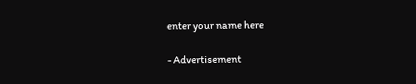enter your name here

- Advertisement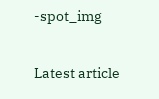-spot_img

Latest article